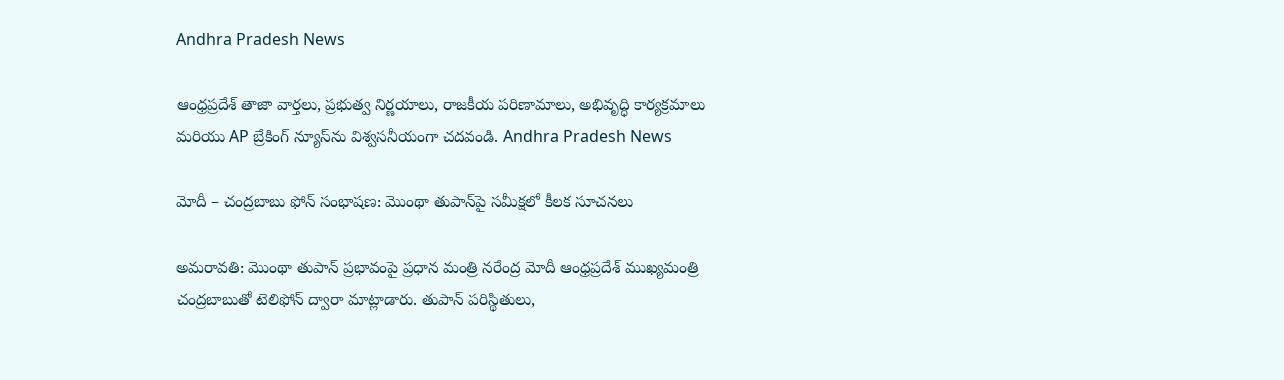Andhra Pradesh News

ఆంధ్రప్రదేశ్ తాజా వార్తలు, ప్రభుత్వ నిర్ణయాలు, రాజకీయ పరిణామాలు, అభివృద్ధి కార్యక్రమాలు మరియు AP బ్రేకింగ్ న్యూస్‌ను విశ్వసనీయంగా చదవండి. Andhra Pradesh News

మోదీ – చంద్రబాబు ఫోన్‌ సంభాషణ: మొంథా తుపాన్‌పై సమీక్షలో కీలక సూచనలు

అమరావతి: మొంథా తుపాన్ ప్రభావంపై ప్రధాన మంత్రి నరేంద్ర మోదీ ఆంధ్రప్రదేశ్ ముఖ్యమంత్రి చంద్రబాబుతో టెలిఫోన్ ద్వారా మాట్లాడారు. తుపాన్ పరిస్థితులు,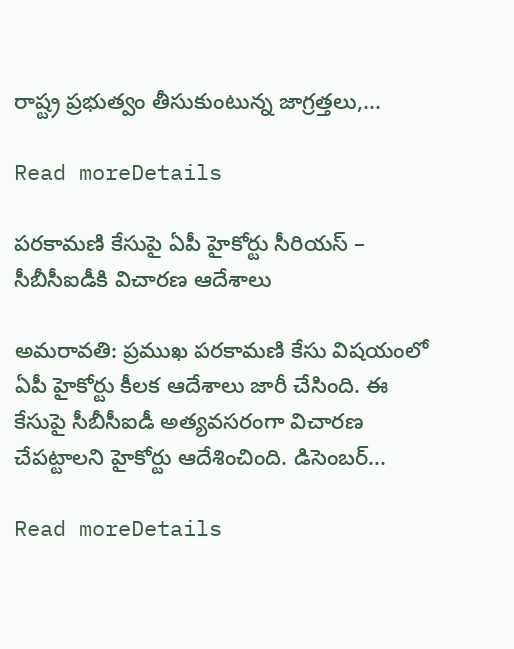రాష్ట్ర ప్రభుత్వం తీసుకుంటున్న జాగ్రత్తలు,...

Read moreDetails

పరకామణి కేసుపై ఏపీ హైకోర్టు సీరియస్‌ – సీబీసీఐడీకి విచారణ ఆదేశాలు

అమరావతి: ప్రముఖ పరకామణి కేసు విషయంలో ఏపీ హైకోర్టు కీలక ఆదేశాలు జారీ చేసింది. ఈ కేసుపై సీబీసీఐడీ అత్యవసరంగా విచారణ చేపట్టాలని హైకోర్టు ఆదేశించింది. డిసెంబర్‌...

Read moreDetails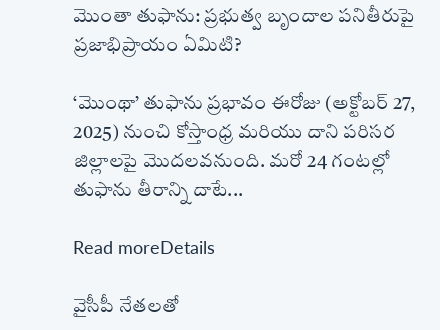మొంతా తుఫాను: ప్రభుత్వ బృందాల పనితీరుపై ప్రజాభిప్రాయం ఏమిటి?

‘మొంథా’ తుఫాను ప్రభావం ఈరోజు (అక్టోబర్ 27, 2025) నుంచి కోస్తాంధ్ర మరియు దాని పరిసర జిల్లాలపై మొదలవనుంది. మరో 24 గంటల్లో తుఫాను తీరాన్ని దాటే...

Read moreDetails

వైసీపీ నేతలతో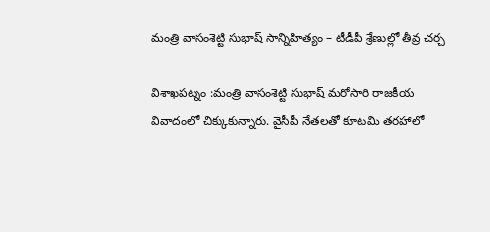మంత్రి వాసంశెట్టి సుభాష్ సాన్నిహిత్యం – టీడీపీ శ్రేణుల్లో తీవ్ర చర్చ

విశాఖపట్నం :మంత్రి వాసంశెట్టి సుభాష్ మరోసారి రాజకీయ వివాదంలో చిక్కుకున్నారు. వైసీపీ నేతలతో కూటమి తరహాలో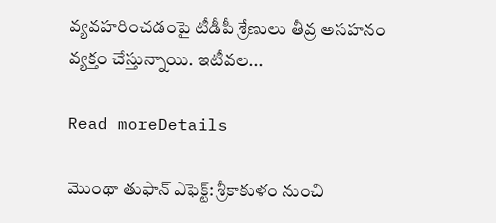వ్యవహరించడంపై టీడీపీ శ్రేణులు తీవ్ర అసహనం వ్యక్తం చేస్తున్నాయి. ఇటీవల...

Read moreDetails

మొంథా తుఫాన్ ఎఫెక్ట్‌: శ్రీకాకుళం నుంచి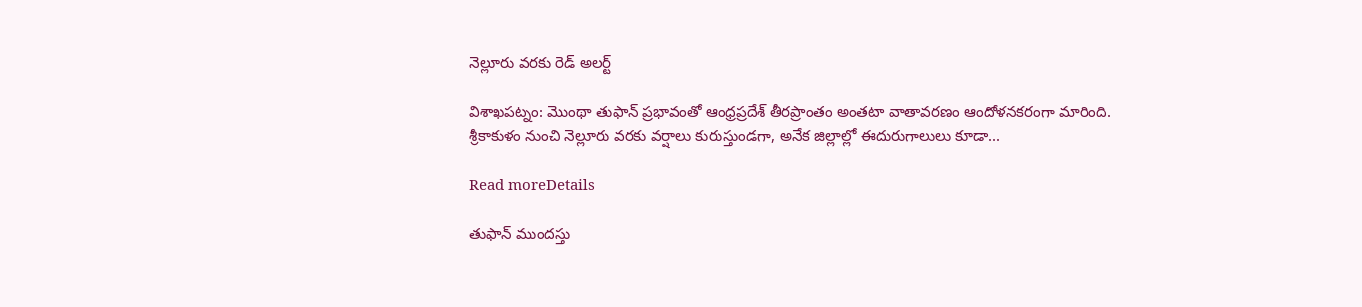నెల్లూరు వరకు రెడ్‌ అలర్ట్‌

విశాఖపట్నం: మొంథా తుఫాన్ ప్రభావంతో ఆంధ్రప్రదేశ్ తీరప్రాంతం అంతటా వాతావరణం ఆందోళనకరంగా మారింది. శ్రీకాకుళం నుంచి నెల్లూరు వరకు వర్షాలు కురుస్తుండగా, అనేక జిల్లాల్లో ఈదురుగాలులు కూడా...

Read moreDetails

తుఫాన్‌ ముందస్తు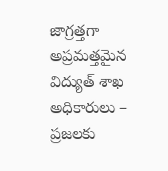జాగ్రత్తగా అప్రమత్తమైన విద్యుత్‌ శాఖ అధికారులు – ప్రజలకు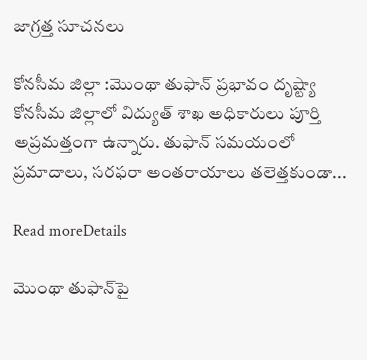జాగ్రత్త సూచనలు

కోనసీమ జిల్లా :మొంథా తుఫాన్‌ ప్రభావం దృష్ట్యా కోనసీమ జిల్లాలో విద్యుత్‌ శాఖ అధికారులు పూర్తి అప్రమత్తంగా ఉన్నారు. తుఫాన్‌ సమయంలో ప్రమాదాలు, సరఫరా అంతరాయాలు తలెత్తకుండా...

Read moreDetails

మొంథా తుఫాన్‌పై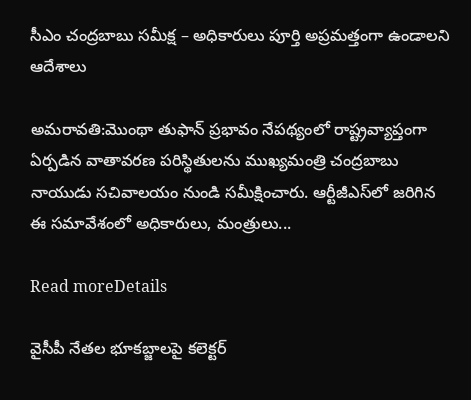సీఎం చంద్రబాబు సమీక్ష – అధికారులు పూర్తి అప్రమత్తంగా ఉండాలని ఆదేశాలు

అమరావతి:మొంథా తుఫాన్ ప్రభావం నేపథ్యంలో రాష్ట్రవ్యాప్తంగా ఏర్పడిన వాతావరణ పరిస్థితులను ముఖ్యమంత్రి చంద్రబాబు నాయుడు సచివాలయం నుండి సమీక్షించారు. ఆర్టీజీఎస్‌లో జరిగిన ఈ సమావేశంలో అధికారులు, మంత్రులు...

Read moreDetails

వైసీపీ నేతల భూకబ్జాలపై కలెక్టర్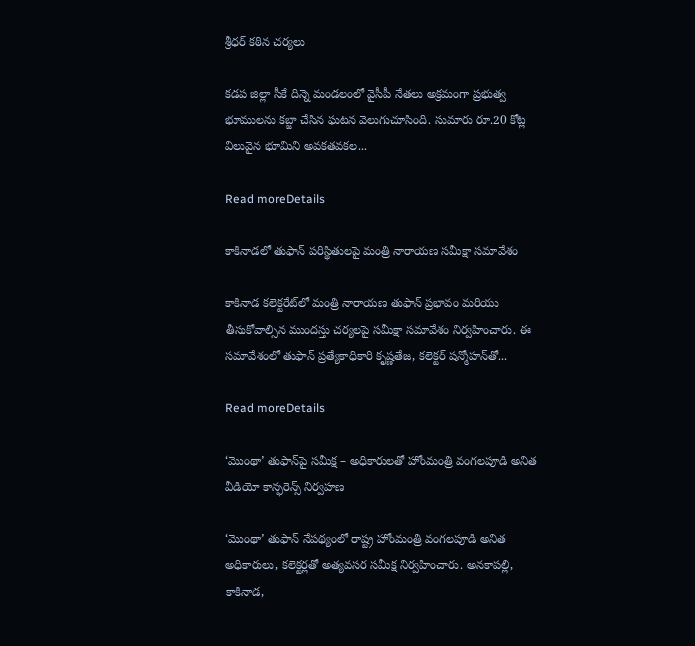శ్రీధర్ కఠిన చర్యలు

కడప జిల్లా సీకే దిన్నె మండలంలో వైసీపీ నేతలు అక్రమంగా ప్రభుత్వ భూములను కబ్జా చేసిన ఘటన వెలుగుచూసింది. సుమారు రూ.20 కోట్ల విలువైన భూమిని అవకతవకల...

Read moreDetails

కాకినాడలో తుఫాన్‌ పరిస్థితులపై మంత్రి నారాయణ సమీక్షా సమావేశం

కాకినాడ కలెక్టరేట్‌లో మంత్రి నారాయణ తుఫాన్‌ ప్రభావం మరియు తీసుకోవాల్సిన ముందస్తు చర్యలపై సమీక్షా సమావేశం నిర్వహించారు. ఈ సమావేశంలో తుఫాన్‌ ప్రత్యేకాధికారి కృష్ణతేజ, కలెక్టర్ షన్మోహన్‌తో...

Read moreDetails

‘మొంథా’ తుఫాన్‌పై సమీక్ష – అధికారులతో హోంమంత్రి వంగలపూడి అనిత వీడియో కాన్ఫరెన్స్ నిర్వహణ

‘మొంథా’ తుఫాన్ నేపథ్యంలో రాష్ట్ర హోంమంత్రి వంగలపూడి అనిత అధికారులు, కలెక్టర్లతో అత్యవసర సమీక్ష నిర్వహించారు. అనకాపల్లి, కాకినాడ,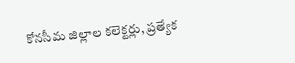కోనసీమ జిల్లాల కలెక్టర్లు, ప్రత్యేక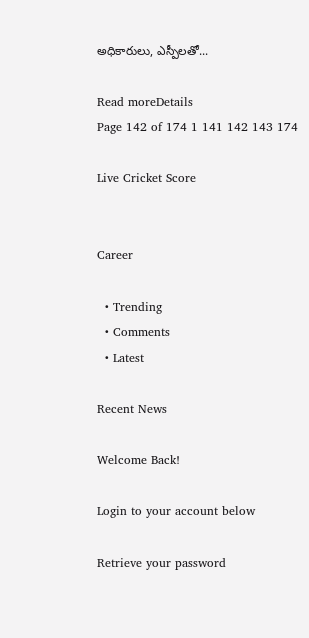అధికారులు, ఎస్పీలతో...

Read moreDetails
Page 142 of 174 1 141 142 143 174

Live Cricket Score


Career

  • Trending
  • Comments
  • Latest

Recent News

Welcome Back!

Login to your account below

Retrieve your password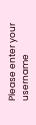Please enter your username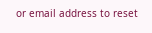or email address to reset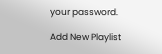your password.

Add New Playlist